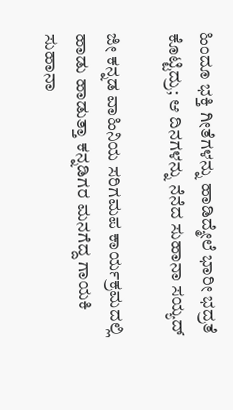ಹಿಂದೂ ಭಕ್ತಿ ಗೀತೆಗಳನ್ನು ಹಾಡಿದ್ಮೇಲೆ ಭಾರೀ ಭದ್ರತೆ ಕೊಟ್ಟಿದ್ರು; ಆ ದಿನಗಳನ್ನು ನೆನೆದ ಸುಹಾನಾ ಸಯ್ಯದ್

ಜೀ ಕನ್ನಡ ವಾಹಿನಿಯ ಸರಿಗಮಪ ಕಾರ್ಯಕ್ರಮದಲ್ಲಿ ಹಾಡು ಹಾಡುತ್ತಾ ಕನ್ನಡಿಗರ ಮನಗೆದ್ದ ಗಾಯಕಿ ಸುಹಾನಾ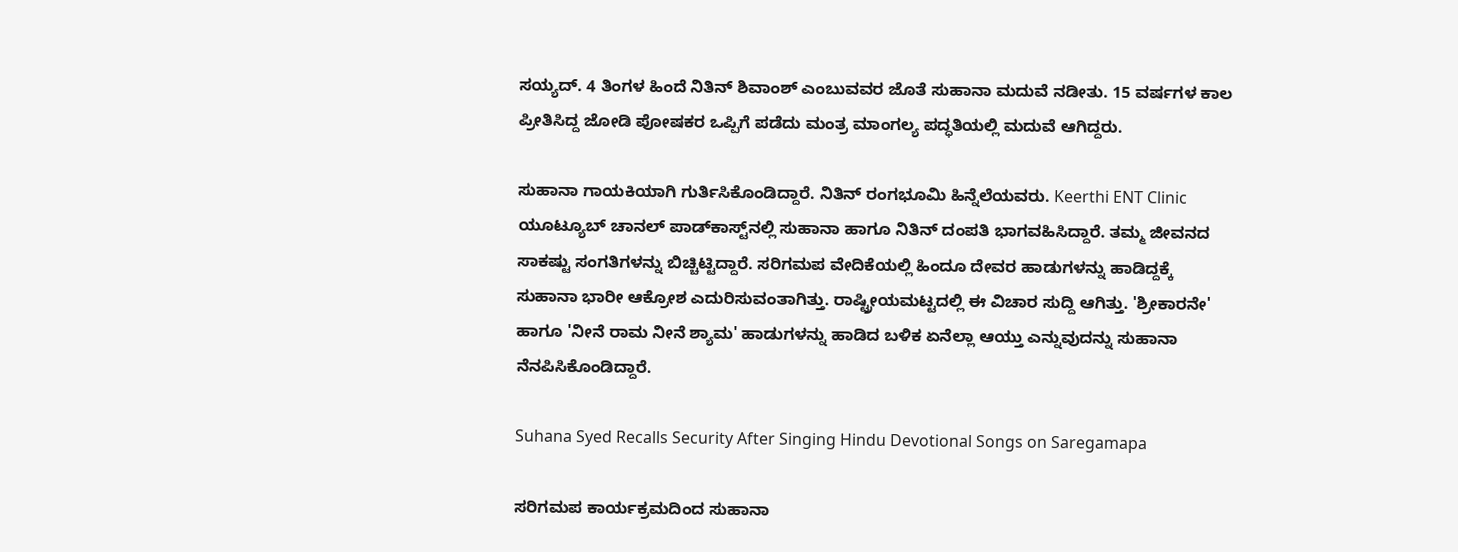ಸಯ್ಯದ್. 4 ತಿಂಗಳ ಹಿಂದೆ ನಿತಿನ್ ಶಿವಾಂಶ್ ಎಂಬುವವರ ಜೊತೆ ಸುಹಾನಾ ಮದುವೆ ನಡೀತು. 15 ವರ್ಷಗಳ ಕಾಲ ಪ್ರೀತಿಸಿದ್ದ ಜೋಡಿ ಪೋಷಕರ ಒಪ್ಪಿಗೆ ಪಡೆದು ಮಂತ್ರ ಮಾಂಗಲ್ಯ ಪದ್ಧತಿಯಲ್ಲಿ ಮದುವೆ ಆಗಿದ್ದರು.

ಸುಹಾನಾ ಗಾಯಕಿಯಾಗಿ ಗುರ್ತಿಸಿಕೊಂಡಿದ್ದಾರೆ. ನಿತಿನ್ ರಂಗಭೂಮಿ ಹಿನ್ನೆಲೆಯವರು. Keerthi ENT Clinic ಯೂಟ್ಯೂಬ್ ಚಾನಲ್ ಪಾಡ್‌ಕಾಸ್ಟ್‌ನಲ್ಲಿ ಸುಹಾನಾ ಹಾಗೂ ನಿತಿನ್ ದಂಪತಿ ಭಾಗವಹಿಸಿದ್ದಾರೆ. ತಮ್ಮ ಜೀವನದ ಸಾಕಷ್ಟು ಸಂಗತಿಗಳನ್ನು ಬಿಚ್ಚಿಟ್ಟಿದ್ದಾರೆ. ಸರಿಗಮಪ ವೇದಿಕೆಯಲ್ಲಿ ಹಿಂದೂ ದೇವರ ಹಾಡುಗಳನ್ನು ಹಾಡಿದ್ದಕ್ಕೆ ಸುಹಾನಾ ಭಾರೀ ಆಕ್ರೋಶ ಎದುರಿಸುವಂತಾಗಿತ್ತು. ರಾಷ್ಟ್ರೀಯಮಟ್ಟದಲ್ಲಿ ಈ ವಿಚಾರ ಸುದ್ದಿ ಆಗಿತ್ತು. 'ಶ್ರೀಕಾರನೇ' ಹಾಗೂ 'ನೀನೆ ರಾಮ ನೀನೆ ಶ್ಯಾಮ' ಹಾಡುಗಳನ್ನು ಹಾಡಿದ ಬಳಿಕ ಏನೆಲ್ಲಾ ಆಯ್ತು ಎನ್ನುವುದನ್ನು ಸುಹಾನಾ ನೆನಪಿಸಿಕೊಂಡಿದ್ದಾರೆ.

Suhana Syed Recalls Security After Singing Hindu Devotional Songs on Saregamapa

ಸರಿಗಮಪ ಕಾರ್ಯಕ್ರಮದಿಂದ ಸುಹಾನಾ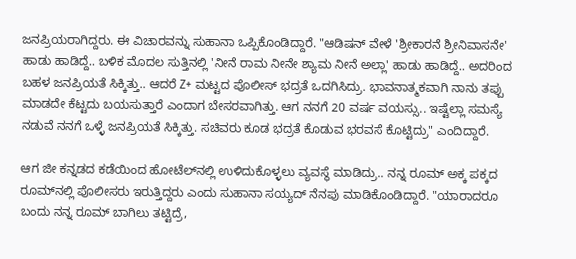ಜನಪ್ರಿಯರಾಗಿದ್ದರು. ಈ ವಿಚಾರವನ್ನು ಸುಹಾನಾ ಒಪ್ಪಿಕೊಂಡಿದ್ದಾರೆ. "ಆಡಿಷನ್ ವೇಳೆ 'ಶ್ರೀಕಾರನೆ ಶ್ರೀನಿವಾಸನೇ' ಹಾಡು ಹಾಡಿದ್ದೆ.. ಬಳಿಕ ಮೊದಲ ಸುತ್ತಿನಲ್ಲಿ 'ನೀನೆ ರಾಮ ನೀನೇ ಶ್ಯಾಮ ನೀನೆ ಅಲ್ಲಾ' ಹಾಡು ಹಾಡಿದ್ದೆ.. ಅದರಿಂದ ಬಹಳ ಜನಪ್ರಿಯತೆ ಸಿಕ್ಕಿತ್ತು.. ಆದರೆ Z+ ಮಟ್ಟದ ಪೊಲೀಸ್ ಭದ್ರತೆ ಒದಗಿಸಿದ್ರು. ಭಾವನಾತ್ಮಕವಾಗಿ ನಾನು ತಪ್ಪು ಮಾಡದೇ ಕೆಟ್ಟದು ಬಯಸುತ್ತಾರೆ ಎಂದಾಗ ಬೇಸರವಾಗಿತ್ತು. ಆಗ ನನಗೆ 20 ವರ್ಷ ವಯಸ್ಸು.. ಇಷ್ಟೆಲ್ಲಾ ಸಮಸ್ಯೆ ನಡುವೆ ನನಗೆ ಒಳ್ಳೆ ಜನಪ್ರಿಯತೆ ಸಿಕ್ಕಿತ್ತು. ಸಚಿವರು ಕೂಡ ಭದ್ರತೆ ಕೊಡುವ ಭರವಸೆ ಕೊಟ್ಟಿದ್ರು" ಎಂದಿದ್ದಾರೆ.

ಆಗ ಜೀ ಕನ್ನಡದ ಕಡೆಯಿಂದ ಹೋಟೆಲ್‌ನಲ್ಲಿ ಉಳಿದುಕೊಳ್ಳಲು ವ್ಯವಸ್ಥೆ ಮಾಡಿದ್ರು.. ನನ್ನ ರೂಮ್ ಅಕ್ಕ ಪಕ್ಕದ ರೂಮ್‌ನಲ್ಲಿ ಪೊಲೀಸರು ಇರುತ್ತಿದ್ದರು ಎಂದು ಸುಹಾನಾ ಸಯ್ಯದ್ ನೆನಪು ಮಾಡಿಕೊಂಡಿದ್ದಾರೆ. "ಯಾರಾದರೂ ಬಂದು ನನ್ನ ರೂಮ್ ಬಾಗಿಲು ತಟ್ಟಿದ್ರೆ,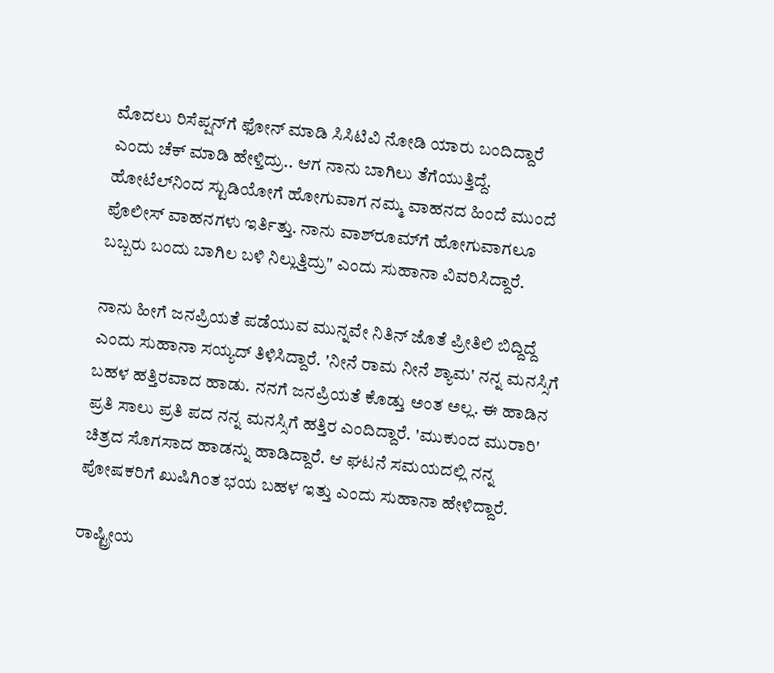ಮೊದಲು ರಿಸೆಪ್ಷನ್‌ಗೆ ಫೋನ್ ಮಾಡಿ ಸಿಸಿಟಿವಿ ನೋಡಿ ಯಾರು ಬಂದಿದ್ದಾರೆ ಎಂದು ಚೆಕ್ ಮಾಡಿ ಹೇಳ್ತಿದ್ರು.. ಆಗ ನಾನು ಬಾಗಿಲು ತೆಗೆಯುತ್ತಿದ್ದೆ. ಹೋಟೆಲ್‌ನಿಂದ ಸ್ಟುಡಿಯೋಗೆ ಹೋಗುವಾಗ ನಮ್ಮ ವಾಹನದ ಹಿಂದೆ ಮುಂದೆ ಪೊಲೀಸ್ ವಾಹನಗಳು ಇರ್ತಿತ್ತು. ನಾನು ವಾಶ್‌ರೂಮ್‌ಗೆ ಹೋಗುವಾಗಲೂ ಬಬ್ಬರು ಬಂದು ಬಾಗಿಲ ಬಳಿ ನಿಲ್ಲುತ್ತಿದ್ರು" ಎಂದು ಸುಹಾನಾ ವಿವರಿಸಿದ್ದಾರೆ.

ನಾನು ಹೀಗೆ ಜನಪ್ರಿಯತೆ ಪಡೆಯುವ ಮುನ್ನವೇ ನಿತಿನ್ ಜೊತೆ ಪ್ರೀತಿಲಿ ಬಿದ್ದಿದ್ದೆ ಎಂದು ಸುಹಾನಾ ಸಯ್ಯದ್ ತಿಳಿಸಿದ್ದಾರೆ. 'ನೀನೆ ರಾಮ ನೀನೆ ಶ್ಯಾಮ' ನನ್ನ ಮನಸ್ಸಿಗೆ ಬಹಳ ಹತ್ತಿರವಾದ ಹಾಡು. ನನಗೆ ಜನಪ್ರಿಯತೆ ಕೊಡ್ತು ಅಂತ ಅಲ್ಲ. ಈ ಹಾಡಿನ ಪ್ರತಿ ಸಾಲು ಪ್ರತಿ ಪದ ನನ್ನ ಮನಸ್ಸಿಗೆ ಹತ್ತಿರ ಎಂದಿದ್ದಾರೆ. 'ಮುಕುಂದ ಮುರಾರಿ' ಚಿತ್ರದ ಸೊಗಸಾದ ಹಾಡನ್ನು ಹಾಡಿದ್ದಾರೆ. ಆ ಘಟನೆ ಸಮಯದಲ್ಲಿ ನನ್ನ ಪೋಷಕರಿಗೆ ಖುಷಿಗಿಂತ ಭಯ ಬಹಳ ಇತ್ತು ಎಂದು ಸುಹಾನಾ ಹೇಳಿದ್ದಾರೆ.

ರಾಷ್ಟ್ರೀಯ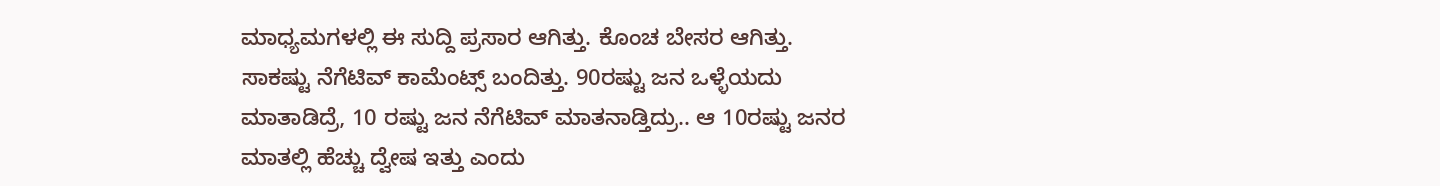ಮಾಧ್ಯಮಗಳಲ್ಲಿ ಈ ಸುದ್ದಿ ಪ್ರಸಾರ ಆಗಿತ್ತು. ಕೊಂಚ ಬೇಸರ ಆಗಿತ್ತು. ಸಾಕಷ್ಟು ನೆಗೆಟಿವ್ ಕಾಮೆಂಟ್ಸ್ ಬಂದಿತ್ತು. 90ರಷ್ಟು ಜನ ಒಳ್ಳೆಯದು ಮಾತಾಡಿದ್ರೆ, 10 ರಷ್ಟು ಜನ ನೆಗೆಟಿವ್ ಮಾತನಾಡ್ತಿದ್ರು.. ಆ 10ರಷ್ಟು ಜನರ ಮಾತಲ್ಲಿ ಹೆಚ್ಚು ದ್ವೇಷ ಇತ್ತು ಎಂದು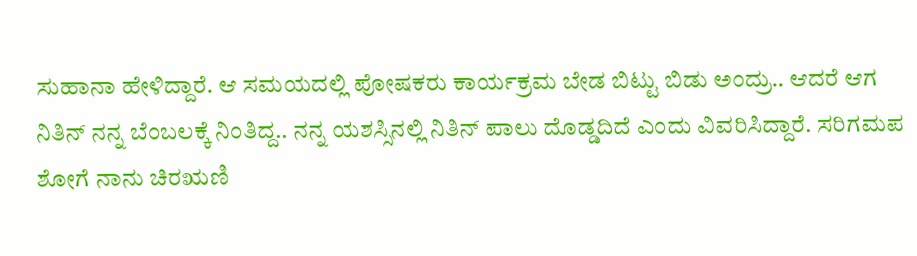ಸುಹಾನಾ ಹೇಳಿದ್ದಾರೆ. ಆ ಸಮಯದಲ್ಲಿ ಪೋಷಕರು ಕಾರ್ಯಕ್ರಮ ಬೇಡ ಬಿಟ್ಟು ಬಿಡು ಅಂದ್ರು.. ಆದರೆ ಆಗ ನಿತಿನ್ ನನ್ನ ಬೆಂಬಲಕ್ಕೆ ನಿಂತಿದ್ದ.. ನನ್ನ ಯಶಸ್ಸಿನಲ್ಲಿ ನಿತಿನ್ ಪಾಲು ದೊಡ್ಡದಿದೆ ಎಂದು ವಿವರಿಸಿದ್ದಾರೆ. ಸರಿಗಮಪ ಶೋಗೆ ನಾನು ಚಿರಋಣಿ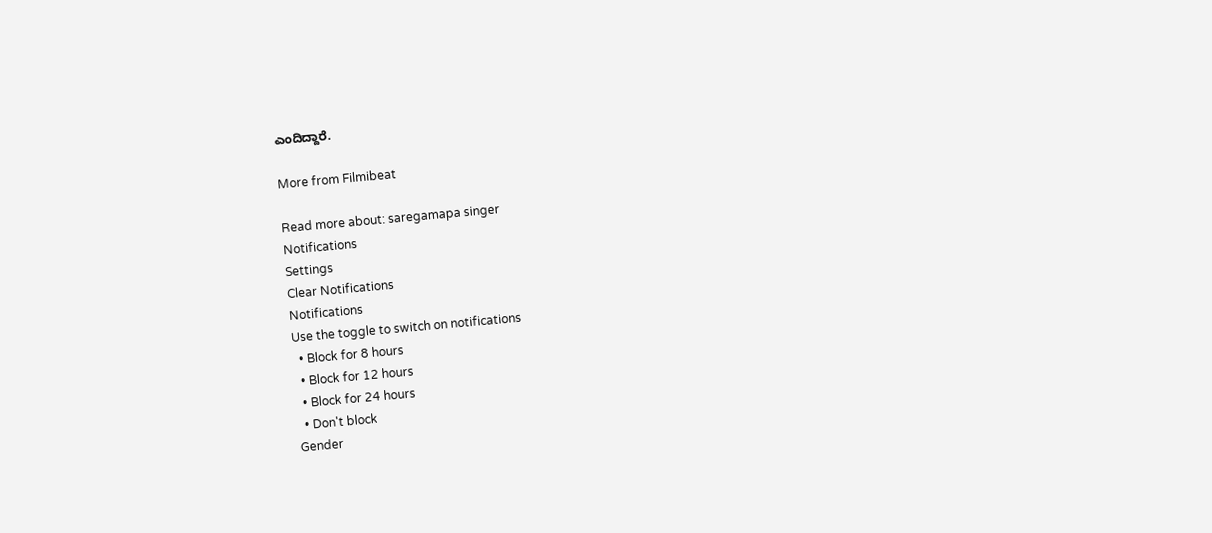ಎಂದಿದ್ದಾರೆ.

More from Filmibeat

Read more about: saregamapa singer
Notifications
Settings
Clear Notifications
Notifications
Use the toggle to switch on notifications
  • Block for 8 hours
  • Block for 12 hours
  • Block for 24 hours
  • Don't block
Gender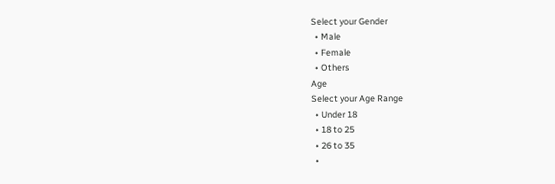Select your Gender
  • Male
  • Female
  • Others
Age
Select your Age Range
  • Under 18
  • 18 to 25
  • 26 to 35
  •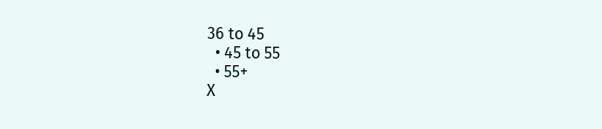36 to 45
  • 45 to 55
  • 55+
X